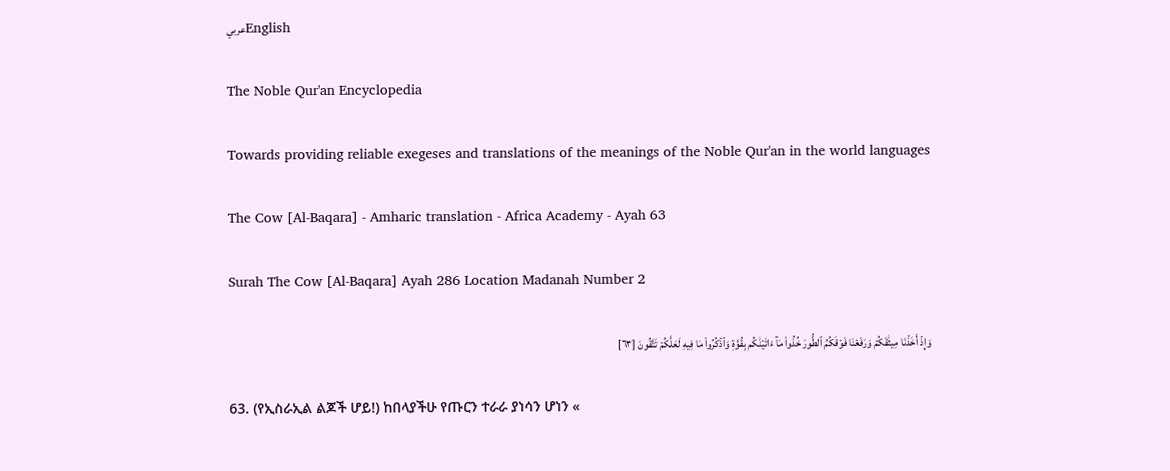عربيEnglish

The Noble Qur'an Encyclopedia

Towards providing reliable exegeses and translations of the meanings of the Noble Qur'an in the world languages

The Cow [Al-Baqara] - Amharic translation - Africa Academy - Ayah 63

Surah The Cow [Al-Baqara] Ayah 286 Location Madanah Number 2

وَإِذۡ أَخَذۡنَا مِيثَٰقَكُمۡ وَرَفَعۡنَا فَوۡقَكُمُ ٱلطُّورَ خُذُواْ مَآ ءَاتَيۡنَٰكُم بِقُوَّةٖ وَٱذۡكُرُواْ مَا فِيهِ لَعَلَّكُمۡ تَتَّقُونَ [٦٣]

63. (የኢስራኢል ልጆች ሆይ!) ከበላያችሁ የጡርን ተራራ ያነሳን ሆነን «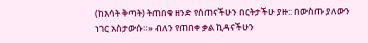(ከእሳት ቅጣት) ትጠበቁ ዘንድ የሰጠናችሁን በርትታችሁ ያዙ:: በውስጡ ያለውን ነገር አስታውሱ።» ብለን የጠበቀ ቃል ኪዳናችሁን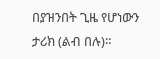በያዝንበት ጊዜ የሆነውን ታሪክ (ልብ በሉ)።